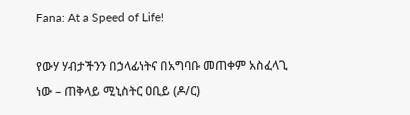Fana: At a Speed of Life!

የውሃ ሃብታችንን በኃላፊነትና በአግባቡ መጠቀም አስፈላጊ ነው – ጠቅላይ ሚኒስትር ዐቢይ (ዶ/ር)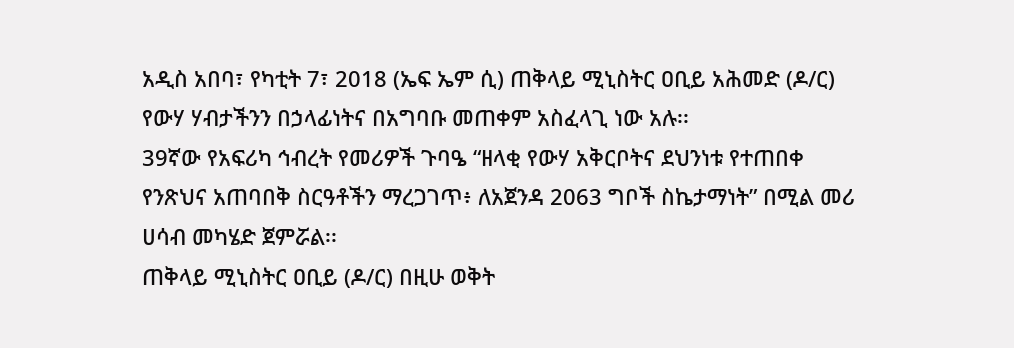አዲስ አበባ፣ የካቲት 7፣ 2018 (ኤፍ ኤም ሲ) ጠቅላይ ሚኒስትር ዐቢይ አሕመድ (ዶ/ር) የውሃ ሃብታችንን በኃላፊነትና በአግባቡ መጠቀም አስፈላጊ ነው አሉ፡፡
39ኛው የአፍሪካ ኅብረት የመሪዎች ጉባዔ “ዘላቂ የውሃ አቅርቦትና ደህንነቱ የተጠበቀ የንጽህና አጠባበቅ ስርዓቶችን ማረጋገጥ፥ ለአጀንዳ 2063 ግቦች ስኬታማነት” በሚል መሪ ሀሳብ መካሄድ ጀምሯል፡፡
ጠቅላይ ሚኒስትር ዐቢይ (ዶ/ር) በዚሁ ወቅት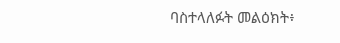ባስተላለፉት መልዕክት፥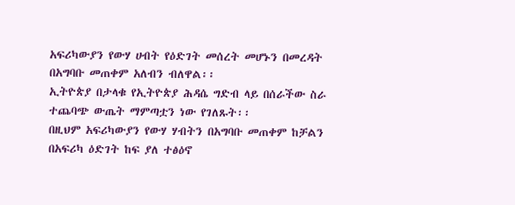አፍሪካውያን የውሃ ሀብት የዕድገት መሰረት መሆኑን በመረዳት በአግባቡ መጠቀም አለብን ብለዋል፡፡
ኢትዮጵያ በታላቁ የኢትዮጵያ ሕዳሴ ግድብ ላይ በሰራችው ስራ ተጨባጭ ውጤት ማምጣቷን ነው የገለጹት፡፡
በዚህም አፍሪካውያን የውሃ ሃብትን በአግባቡ መጠቀም ከቻልን በአፍሪካ ዕድገት ከፍ ያለ ተፅዕኖ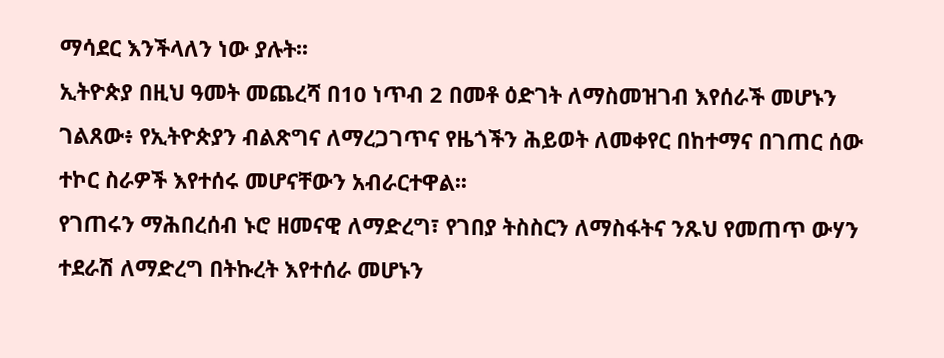ማሳደር እንችላለን ነው ያሉት፡፡
ኢትዮጵያ በዚህ ዓመት መጨረሻ በ10 ነጥብ 2 በመቶ ዕድገት ለማስመዝገብ እየሰራች መሆኑን ገልጸው፥ የኢትዮጵያን ብልጽግና ለማረጋገጥና የዜጎችን ሕይወት ለመቀየር በከተማና በገጠር ሰው ተኮር ስራዎች እየተሰሩ መሆናቸውን አብራርተዋል፡፡
የገጠሩን ማሕበረሰብ ኑሮ ዘመናዊ ለማድረግ፣ የገበያ ትስስርን ለማስፋትና ንጹህ የመጠጥ ውሃን ተደራሽ ለማድረግ በትኩረት እየተሰራ መሆኑን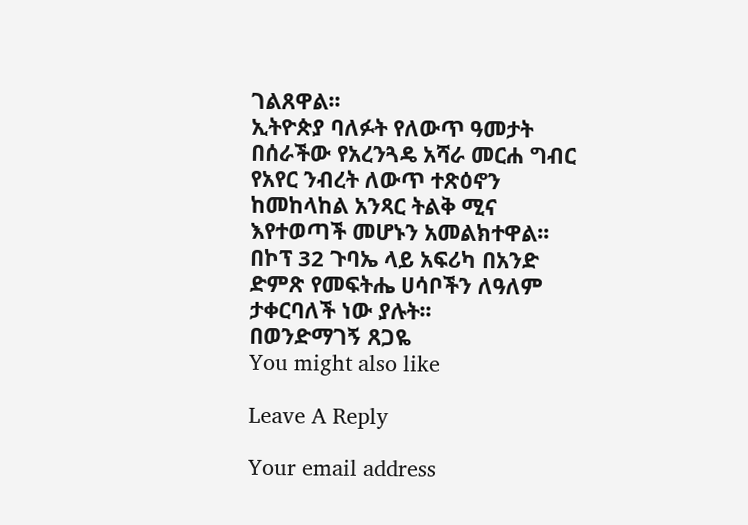ገልጸዋል፡፡
ኢትዮጵያ ባለፉት የለውጥ ዓመታት በሰራችው የአረንጓዴ አሻራ መርሐ ግብር የአየር ንብረት ለውጥ ተጽዕኖን ከመከላከል አንጻር ትልቅ ሚና እየተወጣች መሆኑን አመልክተዋል፡፡
በኮፕ 32 ጉባኤ ላይ አፍሪካ በአንድ ድምጽ የመፍትሔ ሀሳቦችን ለዓለም ታቀርባለች ነው ያሉት፡፡
በወንድማገኝ ጸጋዬ
You might also like

Leave A Reply

Your email address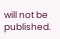will not be published.